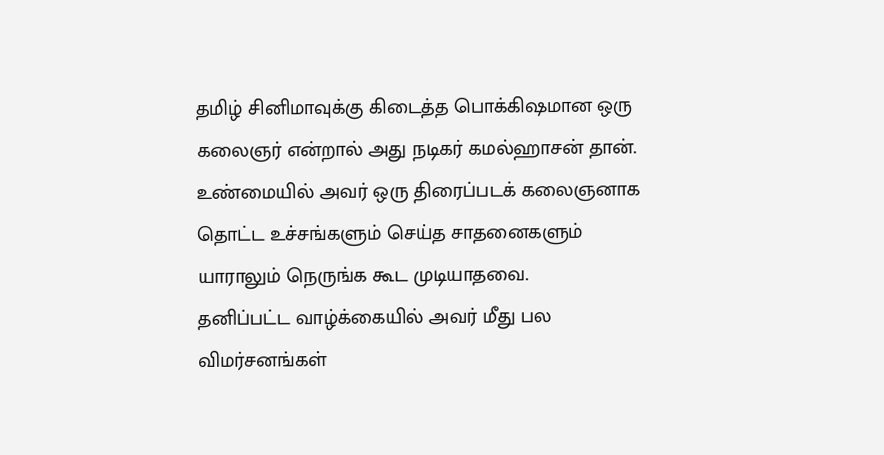தமிழ் சினிமாவுக்கு கிடைத்த பொக்கிஷமான ஒரு கலைஞர் என்றால் அது நடிகர் கமல்ஹாசன் தான். உண்மையில் அவர் ஒரு திரைப்படக் கலைஞனாக தொட்ட உச்சங்களும் செய்த சாதனைகளும் யாராலும் நெருங்க கூட முடியாதவை.
தனிப்பட்ட வாழ்க்கையில் அவர் மீது பல விமர்சனங்கள்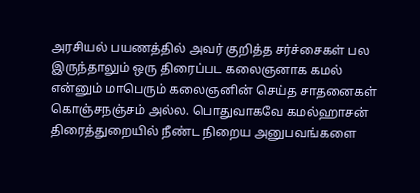அரசியல் பயணத்தில் அவர் குறித்த சர்ச்சைகள் பல இருந்தாலும் ஒரு திரைப்பட கலைஞனாக கமல் என்னும் மாபெரும் கலைஞனின் செய்த சாதனைகள் கொஞ்சநஞ்சம் அல்ல. பொதுவாகவே கமல்ஹாசன் திரைத்துறையில் நீண்ட நிறைய அனுபவங்களை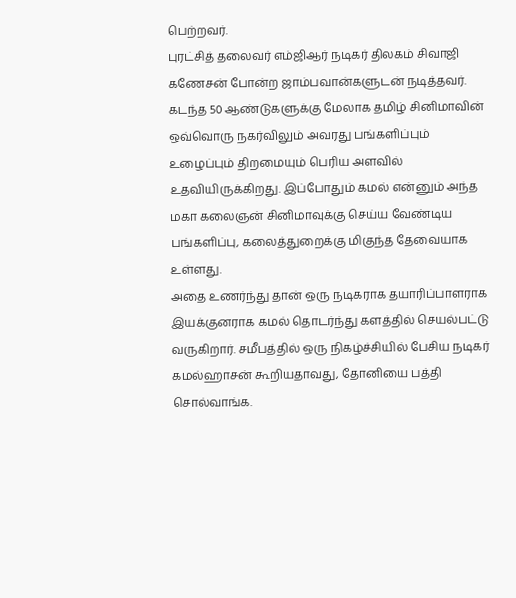பெற்றவர்.
புரட்சித் தலைவர் எம்ஜிஆர் நடிகர் திலகம் சிவாஜி கணேசன் போன்ற ஜாம்பவான்களுடன் நடித்தவர். கடந்த 50 ஆண்டுகளுக்கு மேலாக தமிழ் சினிமாவின் ஒவ்வொரு நகர்விலும் அவரது பங்களிப்பும் உழைப்பும் திறமையும் பெரிய அளவில் உதவியிருக்கிறது. இப்போதும் கமல் என்னும் அந்த மகா கலைஞன் சினிமாவுக்கு செய்ய வேண்டிய பங்களிப்பு, கலைத்துறைக்கு மிகுந்த தேவையாக உள்ளது.
அதை உணர்ந்து தான் ஒரு நடிகராக தயாரிப்பாளராக இயக்குனராக கமல் தொடர்ந்து களத்தில் செயல்பட்டு வருகிறார். சமீபத்தில் ஒரு நிகழ்ச்சியில் பேசிய நடிகர் கமல்ஹாசன் கூறியதாவது, தோனியை பத்தி சொல்வாங்க.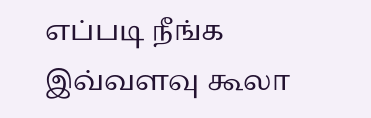எப்படி நீங்க இவ்வளவு கூலா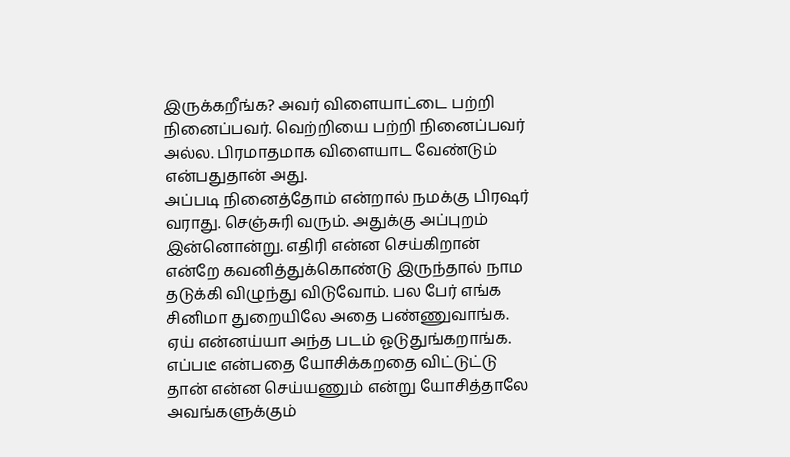இருக்கறீங்க? அவர் விளையாட்டை பற்றி நினைப்பவர். வெற்றியை பற்றி நினைப்பவர் அல்ல. பிரமாதமாக விளையாட வேண்டும் என்பதுதான் அது.
அப்படி நினைத்தோம் என்றால் நமக்கு பிரஷர் வராது. செஞ்சுரி வரும். அதுக்கு அப்புறம் இன்னொன்று. எதிரி என்ன செய்கிறான் என்றே கவனித்துக்கொண்டு இருந்தால் நாம தடுக்கி விழுந்து விடுவோம். பல பேர் எங்க சினிமா துறையிலே அதை பண்ணுவாங்க.
ஏய் என்னய்யா அந்த படம் ஓடுதுங்கறாங்க. எப்படீ என்பதை யோசிக்கறதை விட்டுட்டு தான் என்ன செய்யணும் என்று யோசித்தாலே அவங்களுக்கும்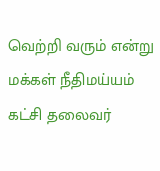வெற்றி வரும் என்று மக்கள் நீதிமய்யம் கட்சி தலைவர்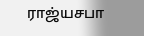ராஜ்யசபா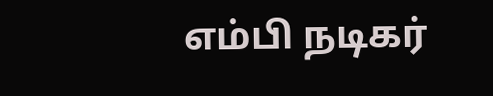எம்பி நடிகர்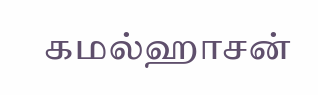கமல்ஹாசன்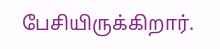பேசியிருக்கிறார்.